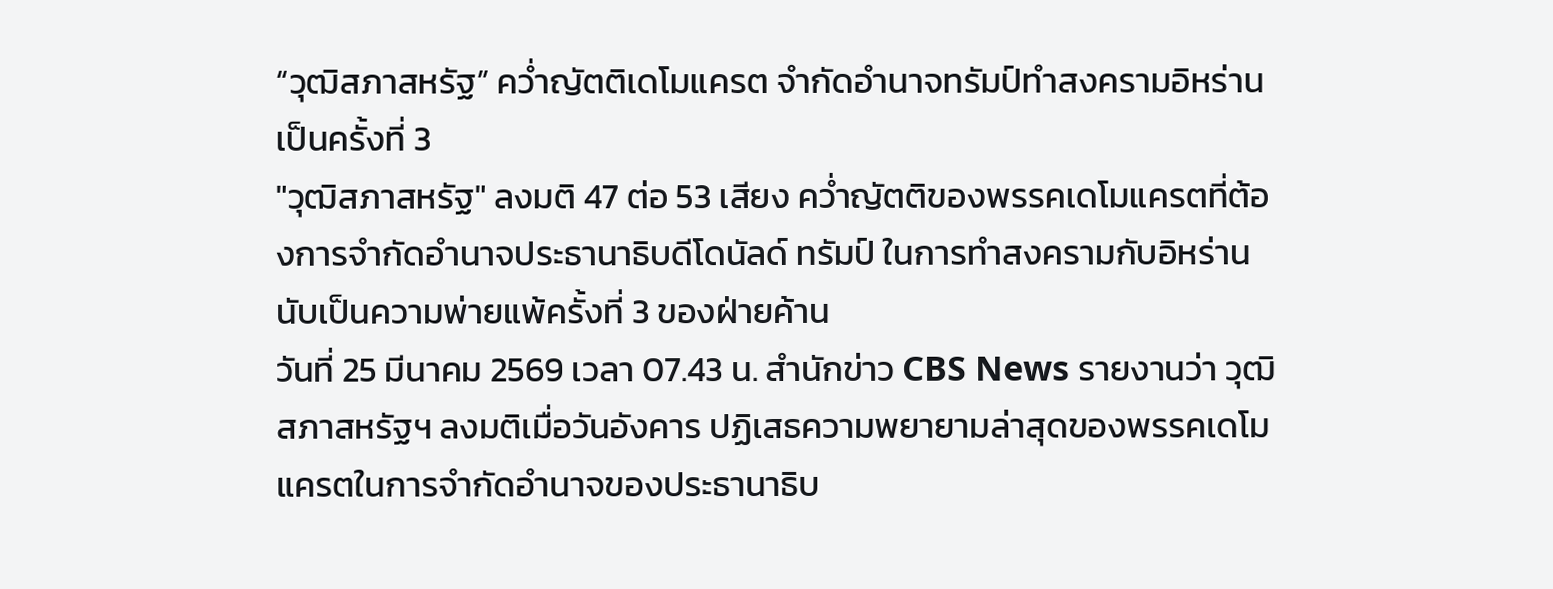“วุฒิสภาสหรัฐ” คว่ำญัตติเดโมแครต จำกัดอำนาจทรัมป์ทำสงครามอิหร่าน เป็นครั้งที่ 3
"วุฒิสภาสหรัฐ" ลงมติ 47 ต่อ 53 เสียง คว่ำญัตติของพรรคเดโมแครตที่ต้องการจำกัดอำนาจประธานาธิบดีโดนัลด์ ทรัมป์ ในการทำสงครามกับอิหร่าน นับเป็นความพ่ายแพ้ครั้งที่ 3 ของฝ่ายค้าน
วันที่ 25 มีนาคม 2569 เวลา 07.43 น. สำนักข่าว CBS News รายงานว่า วุฒิสภาสหรัฐฯ ลงมติเมื่อวันอังคาร ปฏิเสธความพยายามล่าสุดของพรรคเดโมแครตในการจำกัดอำนาจของประธานาธิบ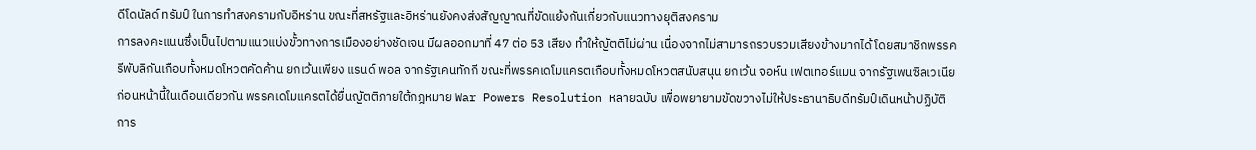ดีโดนัลด์ ทรัมป์ ในการทำสงครามกับอิหร่าน ขณะที่สหรัฐและอิหร่านยังคงส่งสัญญาณที่ขัดแย้งกันเกี่ยวกับแนวทางยุติสงคราม
การลงคะแนนซึ่งเป็นไปตามแนวแบ่งขั้วทางการเมืองอย่างชัดเจน มีผลออกมาที่ 47 ต่อ 53 เสียง ทำให้ญัตติไม่ผ่าน เนื่องจากไม่สามารถรวบรวมเสียงข้างมากได้ โดยสมาชิกพรรครีพับลิกันเกือบทั้งหมดโหวตคัดค้าน ยกเว้นเพียง แรนด์ พอล จากรัฐเคนทักกี ขณะที่พรรคเดโมแครตเกือบทั้งหมดโหวตสนับสนุน ยกเว้น จอห์น เฟตเทอร์แมน จากรัฐเพนซิลเวเนีย
ก่อนหน้านี้ในเดือนเดียวกัน พรรคเดโมแครตได้ยื่นญัตติภายใต้กฎหมาย War Powers Resolution หลายฉบับ เพื่อพยายามขัดขวางไม่ให้ประธานาธิบดีทรัมป์เดินหน้าปฏิบัติการ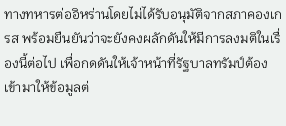ทางทหารต่ออิหร่านโดยไม่ได้รับอนุมัติจากสภาคองเกรส พร้อมยืนยันว่าจะยังคงผลักดันให้มีการลงมติในเรื่องนี้ต่อไป เพื่อกดดันให้เจ้าหน้าที่รัฐบาลทรัมป์ต้องเข้ามาให้ข้อมูลต่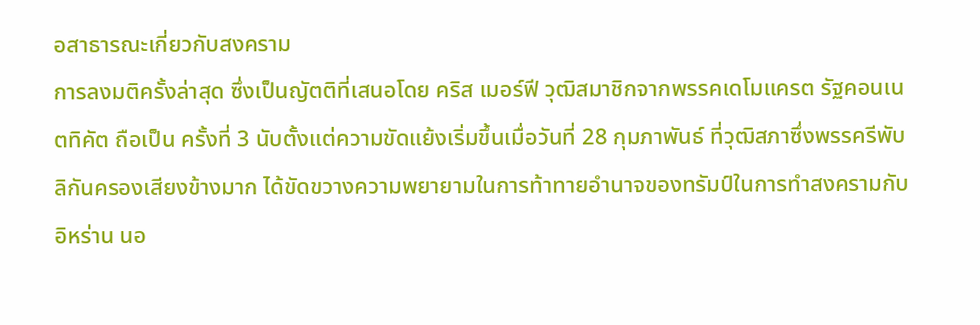อสาธารณะเกี่ยวกับสงคราม
การลงมติครั้งล่าสุด ซึ่งเป็นญัตติที่เสนอโดย คริส เมอร์ฟี วุฒิสมาชิกจากพรรคเดโมแครต รัฐคอนเนตทิคัต ถือเป็น ครั้งที่ 3 นับตั้งแต่ความขัดแย้งเริ่มขึ้นเมื่อวันที่ 28 กุมภาพันธ์ ที่วุฒิสภาซึ่งพรรครีพับลิกันครองเสียงข้างมาก ได้ขัดขวางความพยายามในการท้าทายอำนาจของทรัมป์ในการทำสงครามกับอิหร่าน นอ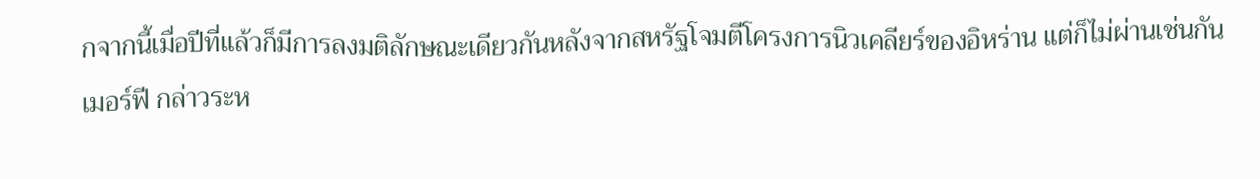กจากนี้เมื่อปีที่แล้วก็มีการลงมติลักษณะเดียวกันหลังจากสหรัฐโจมตีโครงการนิวเคลียร์ของอิหร่าน แต่ก็ไม่ผ่านเช่นกัน
เมอร์ฟี กล่าวระห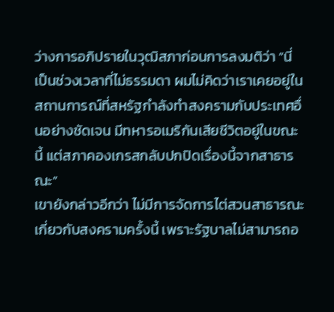ว่างการอภิปรายในวุฒิสภาก่อนการลงมติว่า “นี่เป็นช่วงเวลาที่ไม่ธรรมดา ผมไม่คิดว่าเราเคยอยู่ในสถานการณ์ที่สหรัฐกำลังทำสงครามกับประเทศอื่นอย่างชัดเจน มีทหารอเมริกันเสียชีวิตอยู่ในขณะนี้ แต่สภาคองเกรสกลับปกปิดเรื่องนี้จากสาธารณะ”
เขายังกล่าวอีกว่า ไม่มีการจัดการไต่สวนสาธารณะเกี่ยวกับสงครามครั้งนี้ เพราะรัฐบาลไม่สามารถอ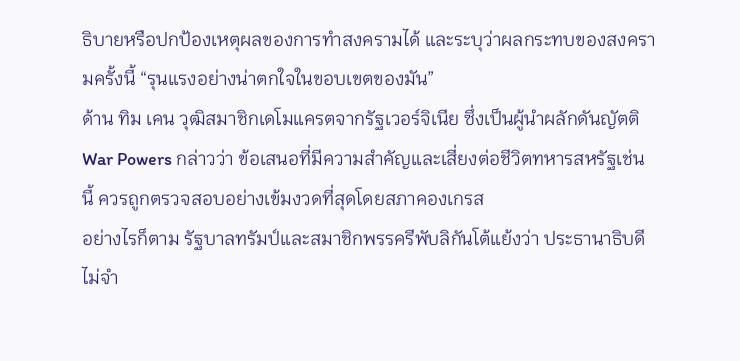ธิบายหรือปกป้องเหตุผลของการทำสงครามได้ และระบุว่าผลกระทบของสงครามครั้งนี้ “รุนแรงอย่างน่าตกใจในขอบเขตของมัน”
ด้าน ทิม เคน วุฒิสมาชิกเดโมแครตจากรัฐเวอร์จิเนีย ซึ่งเป็นผู้นำผลักดันญัตติ War Powers กล่าวว่า ข้อเสนอที่มีความสำคัญและเสี่ยงต่อชีวิตทหารสหรัฐเช่นนี้ ควรถูกตรวจสอบอย่างเข้มงวดที่สุดโดยสภาคองเกรส
อย่างไรก็ตาม รัฐบาลทรัมป์และสมาชิกพรรครีพับลิกันโต้แย้งว่า ประธานาธิบดีไม่จำ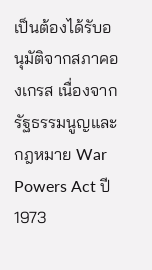เป็นต้องได้รับอนุมัติจากสภาคองเกรส เนื่องจากรัฐธรรมนูญและกฎหมาย War Powers Act ปี 1973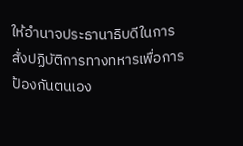ให้อำนาจประธานาธิบดีในการสั่งปฏิบัติการทางทหารเพื่อการป้องกันตนเอง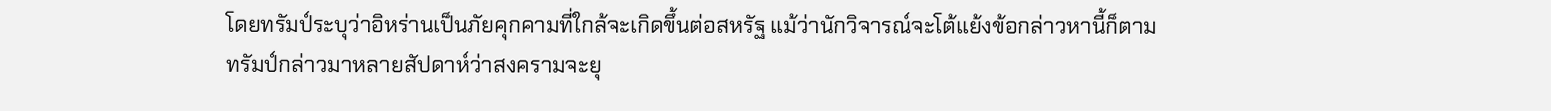โดยทรัมป์ระบุว่าอิหร่านเป็นภัยคุกคามที่ใกล้จะเกิดขึ้นต่อสหรัฐ แม้ว่านักวิจารณ์จะโต้แย้งข้อกล่าวหานี้ก็ตาม
ทรัมป์กล่าวมาหลายสัปดาห์ว่าสงครามจะยุ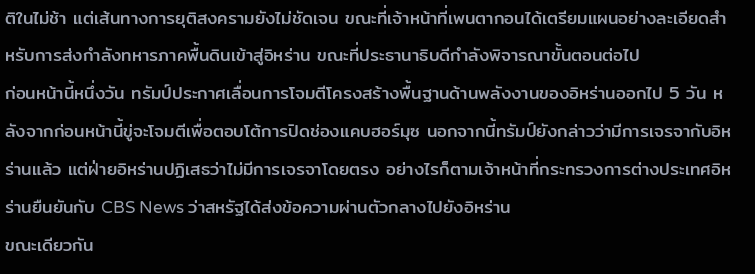ติในไม่ช้า แต่เส้นทางการยุติสงครามยังไม่ชัดเจน ขณะที่เจ้าหน้าที่เพนตากอนได้เตรียมแผนอย่างละเอียดสำหรับการส่งกำลังทหารภาคพื้นดินเข้าสู่อิหร่าน ขณะที่ประธานาธิบดีกำลังพิจารณาขั้นตอนต่อไป
ก่อนหน้านี้หนึ่งวัน ทรัมป์ประกาศเลื่อนการโจมตีโครงสร้างพื้นฐานด้านพลังงานของอิหร่านออกไป 5 วัน หลังจากก่อนหน้านี้ขู่จะโจมตีเพื่อตอบโต้การปิดช่องแคบฮอร์มุซ นอกจากนี้ทรัมป์ยังกล่าวว่ามีการเจรจากับอิหร่านแล้ว แต่ฝ่ายอิหร่านปฏิเสธว่าไม่มีการเจรจาโดยตรง อย่างไรก็ตามเจ้าหน้าที่กระทรวงการต่างประเทศอิหร่านยืนยันกับ CBS News ว่าสหรัฐได้ส่งข้อความผ่านตัวกลางไปยังอิหร่าน
ขณะเดียวกัน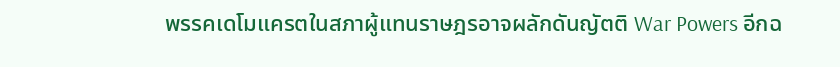พรรคเดโมแครตในสภาผู้แทนราษฎรอาจผลักดันญัตติ War Powers อีกฉ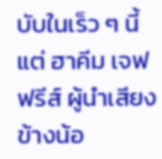บับในเร็ว ๆ นี้ แต่ ฮาคีม เจฟฟรีส์ ผู้นำเสียงข้างน้อ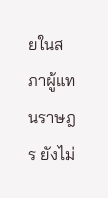ยในสภาผู้แทนราษฎร ยังไม่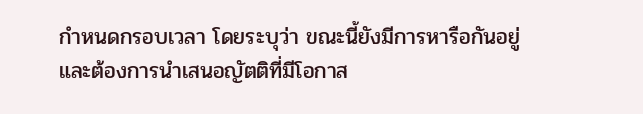กำหนดกรอบเวลา โดยระบุว่า ขณะนี้ยังมีการหารือกันอยู่ และต้องการนำเสนอญัตติที่มีโอกาส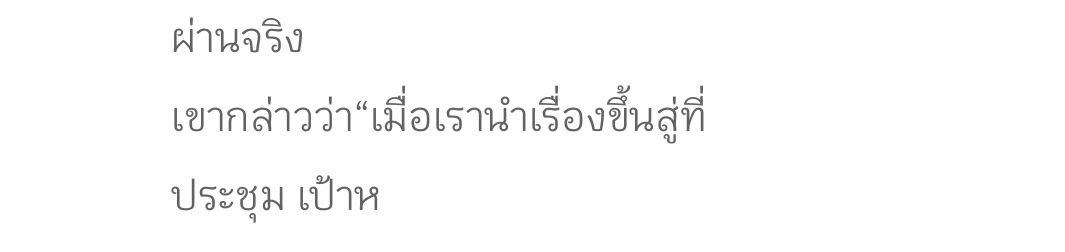ผ่านจริง
เขากล่าวว่า“เมื่อเรานำเรื่องขึ้นสู่ที่ประชุม เป้าห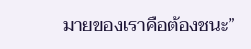มายของเราคือต้องชนะ”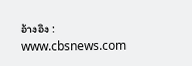อ้างอิง : www.cbsnews.com